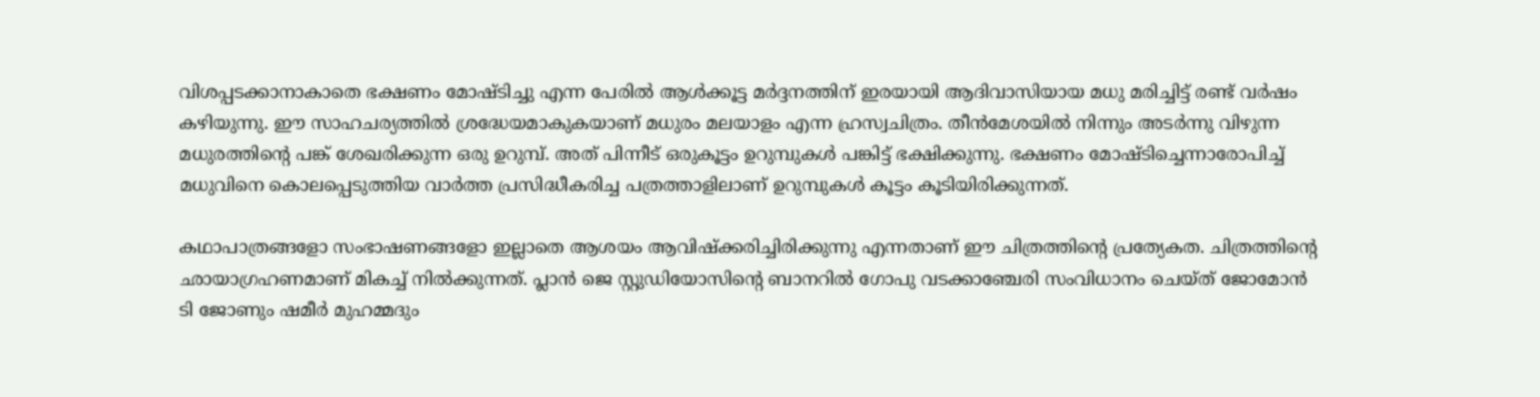വിശപ്പടക്കാനാകാതെ ഭക്ഷണം മോഷ്ടിച്ചു എന്ന പേരില്‍ ആൾക്കൂട്ട മർദ്ദനത്തിന് ഇരയായി ആദിവാസിയായ മധു മരിച്ചിട്ട് രണ്ട് വർഷം കഴിയുന്നു. ഈ സാഹചര്യത്തിൽ ശ്രദ്ധേയമാകുകയാണ് മധുരം മലയാളം എന്ന ഹ്രസ്വചിത്രം. തീൻമേശയിൽ നിന്നും അടർന്നു വിഴുന്ന മധുരത്തിന്റെ പങ്ക് ശേഖരിക്കുന്ന ഒരു ഉറുമ്പ്. അത് പിന്നീട് ഒരുകൂട്ടം ഉറുമ്പുകൾ പങ്കിട്ട് ഭക്ഷിക്കുന്നു. ഭക്ഷണം മോഷ്ടിച്ചെന്നാരോപിച്ച് മധുവിനെ കൊലപ്പെടുത്തിയ വാർത്ത പ്രസിദ്ധീകരിച്ച പത്രത്താളിലാണ് ഉറുമ്പുകൾ കൂട്ടം കൂടിയിരിക്കുന്നത്.

കഥാപാത്രങ്ങളോ സംഭാഷണങ്ങളോ ഇല്ലാതെ ആശയം ആവിഷ്ക്കരിച്ചിരിക്കുന്നു എന്നതാണ് ഈ ചിത്രത്തിന്റെ പ്രത്യേകത. ചിത്രത്തിന്റെ ഛായാഗ്രഹണമാണ് മികച്ച് നിൽക്കുന്നത്. പ്ലാൻ ജെ സ്റ്റുഡിയോസിന്റെ ബാനറിൽ ഗോപു വടക്കാഞ്ചേരി സംവിധാനം ചെയ്ത് ജോമോൻ ടി ജോണും ഷമീർ മുഹമ്മദും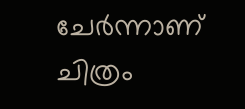ചേർന്നാണ് ചിത്രം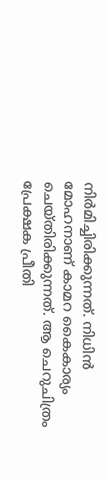നിർമിച്ചിരിക്കുന്നത്. നിധിൻ മോഹനാണ് കാമറ കൈകാര്യം ചെയ്തിരിക്കുന്നത്. ആ ചെറുചിത്രം പ്രേക്ഷക പ്രീതി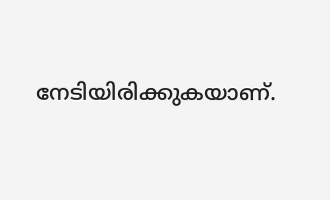നേടിയിരിക്കുകയാണ്.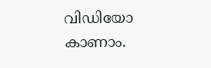വിഡിയോ കാണാം.